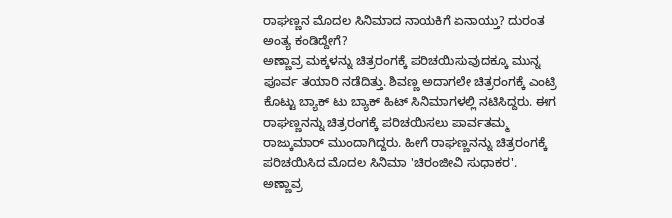ರಾಘಣ್ಣನ ಮೊದಲ ಸಿನಿಮಾದ ನಾಯಕಿಗೆ ಏನಾಯ್ತು? ದುರಂತ ಅಂತ್ಯ ಕಂಡಿದ್ದೇಗೆ?
ಅಣ್ಣಾವ್ರ ಮಕ್ಕಳನ್ನು ಚಿತ್ರರಂಗಕ್ಕೆ ಪರಿಚಯಿಸುವುದಕ್ಕೂ ಮುನ್ನ ಪೂರ್ವ ತಯಾರಿ ನಡೆದಿತ್ತು. ಶಿವಣ್ಣ ಅದಾಗಲೇ ಚಿತ್ರರಂಗಕ್ಕೆ ಎಂಟ್ರಿ ಕೊಟ್ಟು ಬ್ಯಾಕ್ ಟು ಬ್ಯಾಕ್ ಹಿಟ್ ಸಿನಿಮಾಗಳಲ್ಲಿ ನಟಿಸಿದ್ದರು. ಈಗ ರಾಘಣ್ಣನನ್ನು ಚಿತ್ರರಂಗಕ್ಕೆ ಪರಿಚಯಿಸಲು ಪಾರ್ವತಮ್ಮ ರಾಜ್ಕುಮಾರ್ ಮುಂದಾಗಿದ್ದರು. ಹೀಗೆ ರಾಘಣ್ಣನನ್ನು ಚಿತ್ರರಂಗಕ್ಕೆ ಪರಿಚಯಿಸಿದ ಮೊದಲ ಸಿನಿಮಾ 'ಚಿರಂಜೀವಿ ಸುಧಾಕರ'.
ಅಣ್ಣಾವ್ರ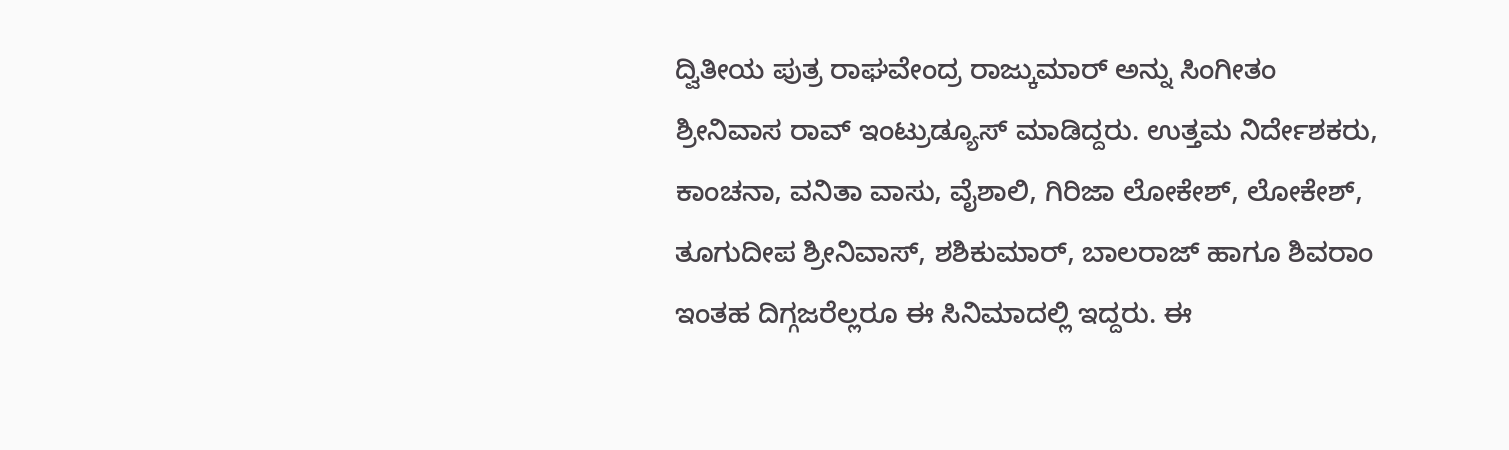ದ್ವಿತೀಯ ಪುತ್ರ ರಾಘವೇಂದ್ರ ರಾಜ್ಕುಮಾರ್ ಅನ್ನು ಸಿಂಗೀತಂ ಶ್ರೀನಿವಾಸ ರಾವ್ ಇಂಟ್ರುಡ್ಯೂಸ್ ಮಾಡಿದ್ದರು. ಉತ್ತಮ ನಿರ್ದೇಶಕರು, ಕಾಂಚನಾ, ವನಿತಾ ವಾಸು, ವೈಶಾಲಿ, ಗಿರಿಜಾ ಲೋಕೇಶ್, ಲೋಕೇಶ್, ತೂಗುದೀಪ ಶ್ರೀನಿವಾಸ್, ಶಶಿಕುಮಾರ್, ಬಾಲರಾಜ್ ಹಾಗೂ ಶಿವರಾಂ ಇಂತಹ ದಿಗ್ಗಜರೆಲ್ಲರೂ ಈ ಸಿನಿಮಾದಲ್ಲಿ ಇದ್ದರು. ಈ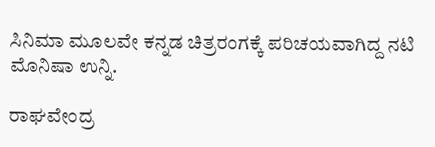ಸಿನಿಮಾ ಮೂಲವೇ ಕನ್ನಡ ಚಿತ್ರರಂಗಕ್ಕೆ ಪರಿಚಯವಾಗಿದ್ದ ನಟಿ ಮೊನಿಷಾ ಉನ್ನಿ.

ರಾಘವೇಂದ್ರ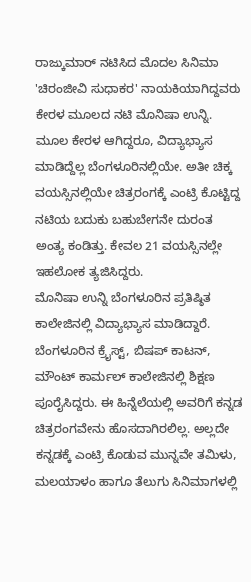ರಾಜ್ಕುಮಾರ್ ನಟಿಸಿದ ಮೊದಲ ಸಿನಿಮಾ 'ಚಿರಂಜೀವಿ ಸುಧಾಕರ' ನಾಯಕಿಯಾಗಿದ್ದವರು ಕೇರಳ ಮೂಲದ ನಟಿ ಮೊನಿಷಾ ಉನ್ನಿ. ಮೂಲ ಕೇರಳ ಆಗಿದ್ದರೂ, ವಿದ್ಯಾಭ್ಯಾಸ ಮಾಡಿದ್ದೆಲ್ಲ ಬೆಂಗಳೂರಿನಲ್ಲಿಯೇ. ಅತೀ ಚಿಕ್ಕ ವಯಸ್ಸಿನಲ್ಲಿಯೇ ಚಿತ್ರರಂಗಕ್ಕೆ ಎಂಟ್ರಿ ಕೊಟ್ಟಿದ್ದ ನಟಿಯ ಬದುಕು ಬಹುಬೇಗನೇ ದುರಂತ ಅಂತ್ಯ ಕಂಡಿತ್ತು. ಕೇವಲ 21 ವಯಸ್ಸಿನಲ್ಲೇ ಇಹಲೋಕ ತ್ಯಜಿಸಿದ್ದರು.
ಮೊನಿಷಾ ಉನ್ನಿ ಬೆಂಗಳೂರಿನ ಪ್ರತಿಷ್ಠಿತ ಕಾಲೇಜಿನಲ್ಲಿ ವಿದ್ಯಾಭ್ಯಾಸ ಮಾಡಿದ್ದಾರೆ. ಬೆಂಗಳೂರಿನ ಕ್ರೈಸ್ಟ್, ಬಿಷಪ್ ಕಾಟನ್, ಮೌಂಟ್ ಕಾರ್ಮಲ್ ಕಾಲೇಜಿನಲ್ಲಿ ಶಿಕ್ಷಣ ಪೂರೈಸಿದ್ದರು. ಈ ಹಿನ್ನೆಲೆಯಲ್ಲಿ ಅವರಿಗೆ ಕನ್ನಡ ಚಿತ್ರರಂಗವೇನು ಹೊಸದಾಗಿರಲಿಲ್ಲ. ಅಲ್ಲದೇ ಕನ್ನಡಕ್ಕೆ ಎಂಟ್ರಿ ಕೊಡುವ ಮುನ್ನವೇ ತಮಿಳು, ಮಲಯಾಳಂ ಹಾಗೂ ತೆಲುಗು ಸಿನಿಮಾಗಳಲ್ಲಿ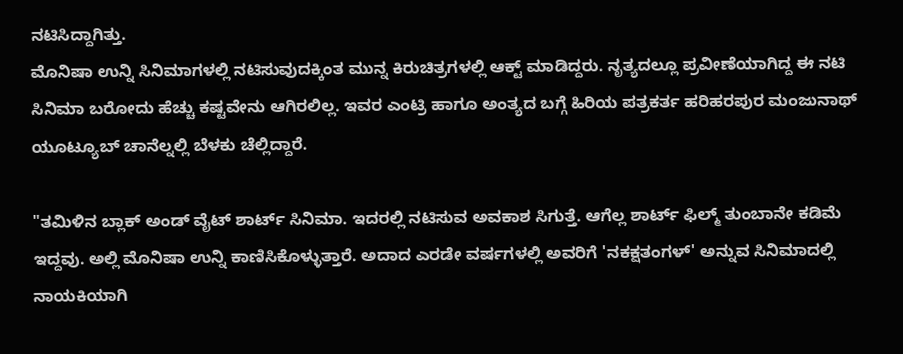ನಟಿಸಿದ್ದಾಗಿತ್ತು.
ಮೊನಿಷಾ ಉನ್ನಿ ಸಿನಿಮಾಗಳಲ್ಲಿ ನಟಿಸುವುದಕ್ಕಿಂತ ಮುನ್ನ ಕಿರುಚಿತ್ರಗಳಲ್ಲಿ ಆಕ್ಟ್ ಮಾಡಿದ್ದರು. ನೃತ್ಯದಲ್ಲೂ ಪ್ರವೀಣೆಯಾಗಿದ್ದ ಈ ನಟಿ ಸಿನಿಮಾ ಬರೋದು ಹೆಚ್ಚು ಕಷ್ಟವೇನು ಆಗಿರಲಿಲ್ಲ. ಇವರ ಎಂಟ್ರಿ ಹಾಗೂ ಅಂತ್ಯದ ಬಗ್ಗೆ ಹಿರಿಯ ಪತ್ರಕರ್ತ ಹರಿಹರಪುರ ಮಂಜುನಾಥ್ ಯೂಟ್ಯೂಬ್ ಚಾನೆಲ್ನಲ್ಲಿ ಬೆಳಕು ಚೆಲ್ಲಿದ್ದಾರೆ.

"ತಮಿಳಿನ ಬ್ಲಾಕ್ ಅಂಡ್ ವೈಟ್ ಶಾರ್ಟ್ ಸಿನಿಮಾ. ಇದರಲ್ಲಿ ನಟಿಸುವ ಅವಕಾಶ ಸಿಗುತ್ತೆ. ಆಗೆಲ್ಲ ಶಾರ್ಟ್ ಫಿಲ್ಮ್ ತುಂಬಾನೇ ಕಡಿಮೆ ಇದ್ದವು. ಅಲ್ಲಿ ಮೊನಿಷಾ ಉನ್ನಿ ಕಾಣಿಸಿಕೊಳ್ಳುತ್ತಾರೆ. ಅದಾದ ಎರಡೇ ವರ್ಷಗಳಲ್ಲಿ ಅವರಿಗೆ 'ನಕಕ್ಷತಂಗಳ್' ಅನ್ನುವ ಸಿನಿಮಾದಲ್ಲಿ ನಾಯಕಿಯಾಗಿ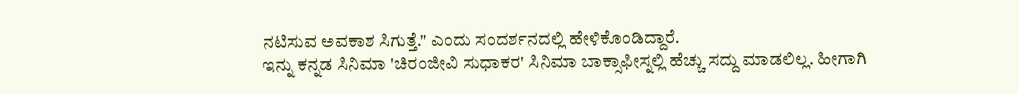ನಟಿಸುವ ಅವಕಾಶ ಸಿಗುತ್ತೆ." ಎಂದು ಸಂದರ್ಶನದಲ್ಲಿ ಹೇಳಿಕೊಂಡಿದ್ದಾರೆ.
ಇನ್ನು ಕನ್ನಡ ಸಿನಿಮಾ 'ಚಿರಂಜೀವಿ ಸುಧಾಕರ' ಸಿನಿಮಾ ಬಾಕ್ಸಾಫೀಸ್ನಲ್ಲಿ ಹೆಚ್ಚು ಸದ್ದು ಮಾಡಲಿಲ್ಲ. ಹೀಗಾಗಿ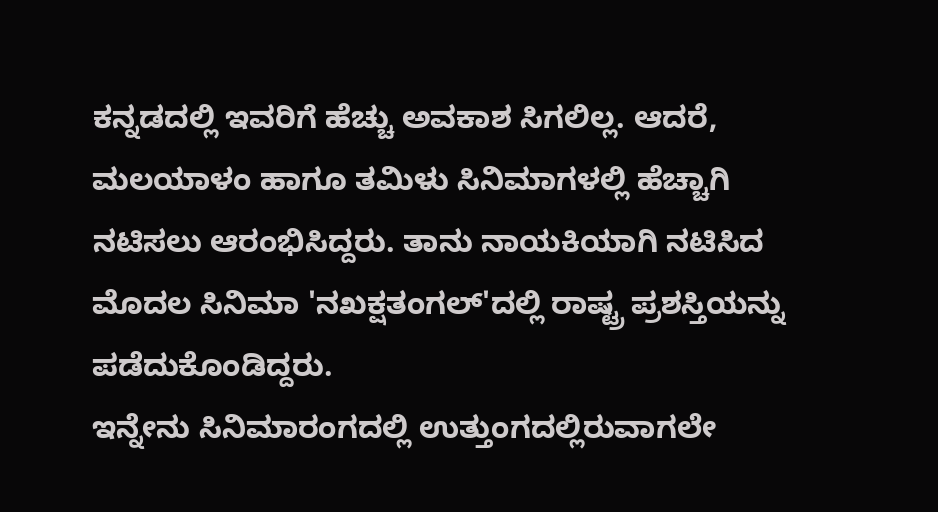ಕನ್ನಡದಲ್ಲಿ ಇವರಿಗೆ ಹೆಚ್ಚು ಅವಕಾಶ ಸಿಗಲಿಲ್ಲ. ಆದರೆ, ಮಲಯಾಳಂ ಹಾಗೂ ತಮಿಳು ಸಿನಿಮಾಗಳಲ್ಲಿ ಹೆಚ್ಚಾಗಿ ನಟಿಸಲು ಆರಂಭಿಸಿದ್ದರು. ತಾನು ನಾಯಕಿಯಾಗಿ ನಟಿಸಿದ ಮೊದಲ ಸಿನಿಮಾ 'ನಖಕ್ಷತಂಗಲ್'ದಲ್ಲಿ ರಾಷ್ಟ್ರ ಪ್ರಶಸ್ತಿಯನ್ನು ಪಡೆದುಕೊಂಡಿದ್ದರು.
ಇನ್ನೇನು ಸಿನಿಮಾರಂಗದಲ್ಲಿ ಉತ್ತುಂಗದಲ್ಲಿರುವಾಗಲೇ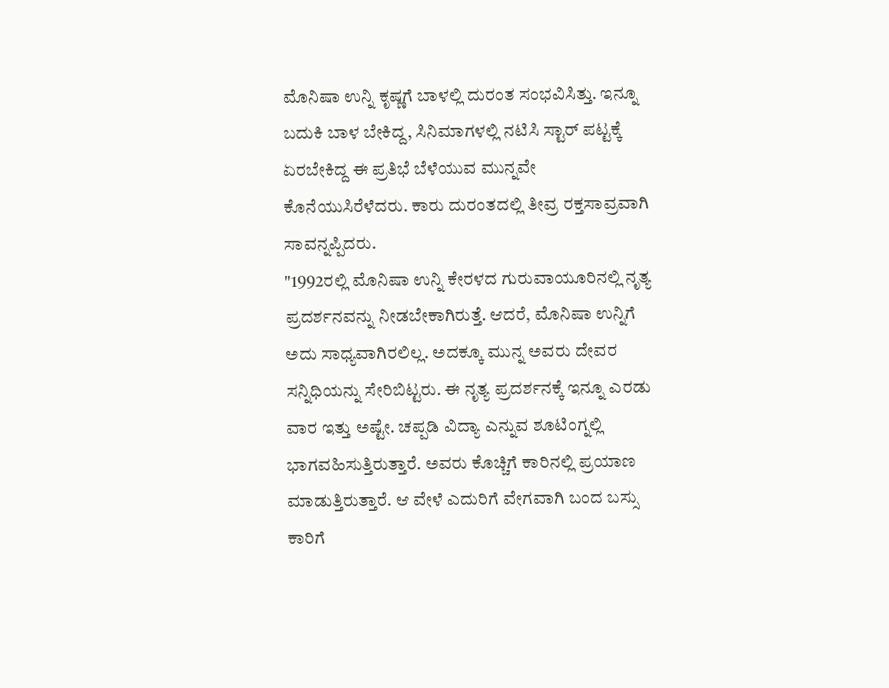ಮೊನಿಷಾ ಉನ್ನಿ ಕೃಷ್ಣಗೆ ಬಾಳಲ್ಲಿ ದುರಂತ ಸಂಭವಿಸಿತ್ತು. ಇನ್ನೂ ಬದುಕಿ ಬಾಳ ಬೇಕಿದ್ದ, ಸಿನಿಮಾಗಳಲ್ಲಿ ನಟಿಸಿ ಸ್ಟಾರ್ ಪಟ್ಟಕ್ಕೆ ಏರಬೇಕಿದ್ದ ಈ ಪ್ರತಿಭೆ ಬೆಳೆಯುವ ಮುನ್ನವೇ ಕೊನೆಯುಸಿರೆಳೆದರು. ಕಾರು ದುರಂತದಲ್ಲಿ ತೀವ್ರ ರಕ್ತಸಾವ್ರವಾಗಿ ಸಾವನ್ನಪ್ಪಿದರು.
"1992ರಲ್ಲಿ ಮೊನಿಷಾ ಉನ್ನಿ ಕೇರಳದ ಗುರುವಾಯೂರಿನಲ್ಲಿ ನೃತ್ಯ ಪ್ರದರ್ಶನವನ್ನು ನೀಡಬೇಕಾಗಿರುತ್ತೆ. ಆದರೆ, ಮೊನಿಷಾ ಉನ್ನಿಗೆ ಅದು ಸಾಧ್ಯವಾಗಿರಲಿಲ್ಲ. ಅದಕ್ಕೂ ಮುನ್ನ ಅವರು ದೇವರ ಸನ್ನಿಧಿಯನ್ನು ಸೇರಿಬಿಟ್ಟರು. ಈ ನೃತ್ಯ ಪ್ರದರ್ಶನಕ್ಕೆ ಇನ್ನೂ ಎರಡು ವಾರ ಇತ್ತು ಅಷ್ಟೇ. ಚಪ್ಪಡಿ ವಿದ್ಯಾ ಎನ್ನುವ ಶೂಟಿಂಗ್ನಲ್ಲಿ ಭಾಗವಹಿಸುತ್ತಿರುತ್ತಾರೆ. ಅವರು ಕೊಚ್ಚಿಗೆ ಕಾರಿನಲ್ಲಿ ಪ್ರಯಾಣ ಮಾಡುತ್ತಿರುತ್ತಾರೆ. ಆ ವೇಳೆ ಎದುರಿಗೆ ವೇಗವಾಗಿ ಬಂದ ಬಸ್ಸು ಕಾರಿಗೆ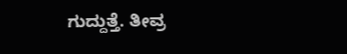ಗುದ್ದುತ್ತೆ. ತೀವ್ರ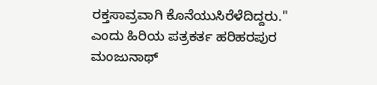ರಕ್ತಸಾವ್ರವಾಗಿ ಕೊನೆಯುಸಿರೆಳೆದಿದ್ದರು." ಎಂದು ಹಿರಿಯ ಪತ್ರಕರ್ತ ಹರಿಹರಪುರ ಮಂಜುನಾಥ್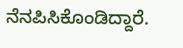ನೆನಪಿಸಿಕೊಂಡಿದ್ದಾರೆ.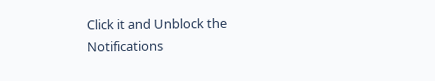Click it and Unblock the Notifications